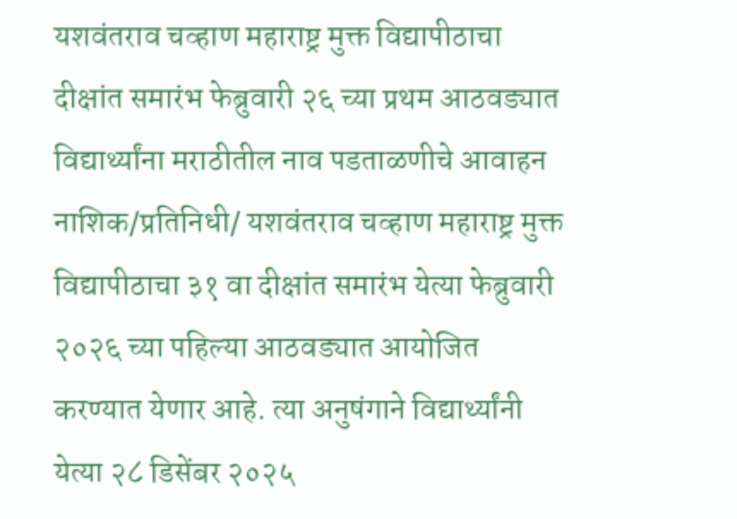यशवंतराव चव्हाण महाराष्ट्र मुक्त विद्यापीठाचा
दीक्षांत समारंभ फेब्रुवारी २६ च्या प्रथम आठवड्यात
विद्यार्थ्यांना मराठीतील नाव पडताळणीचे आवाहन
नाशिक/प्रतिनिधी/ यशवंतराव चव्हाण महाराष्ट्र मुक्त विद्यापीठाचा ३१ वा दीक्षांत समारंभ येत्या फेब्रुवारी २०२६ च्या पहिल्या आठवड्यात आयोजित करण्यात येणार आहे. त्या अनुषंगाने विद्यार्थ्यांनी येत्या २८ डिसेंबर २०२५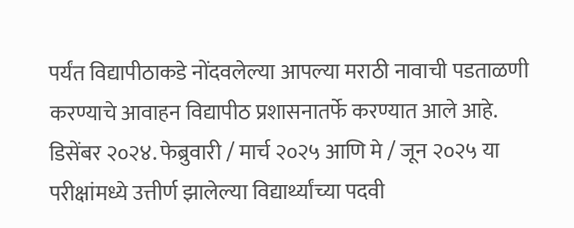पर्यंत विद्यापीठाकडे नोंदवलेल्या आपल्या मराठी नावाची पडताळणी करण्याचे आवाहन विद्यापीठ प्रशासनातर्फे करण्यात आले आहे.
डिसेंबर २०२४. फेब्रुवारी / मार्च २०२५ आणि मे / जून २०२५ या परीक्षांमध्ये उत्तीर्ण झालेल्या विद्यार्थ्यांच्या पदवी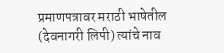प्रमाणपत्रावर मराठी भाषेतील (देवनागरी लिपी) त्यांचे नाव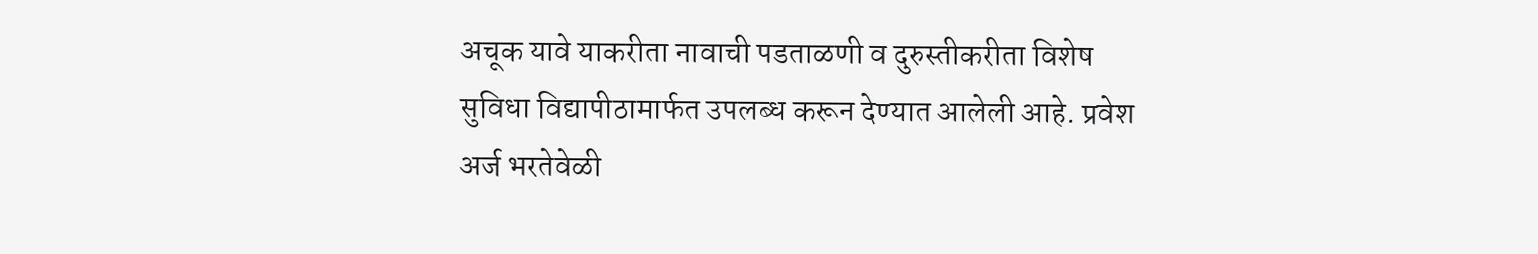अचूक यावे याकरीता नावाची पडताळणी व दुरुस्तीकरीता विशेष सुविधा विद्यापीठामार्फत उपलब्ध करून देण्यात आलेली आहे. प्रवेश अर्ज भरतेवेळी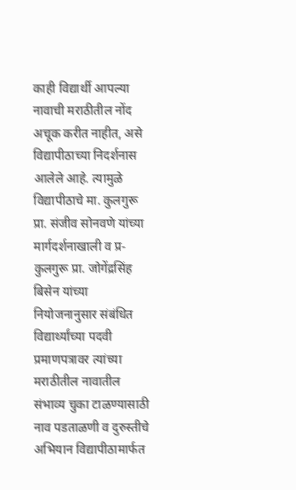काही विद्यार्थी आपल्या नावाची मराठीतील नोंद अचूक करीत नाहीत, असे विद्यापीठाच्या निदर्शनास आलेले आहे. त्यामुळे विद्यापीठाचे मा. कुलगुरू प्रा. संजीव सोनवणे यांच्या मार्गदर्शनाखाली व प्र-कुलगुरू प्रा. जोगेंद्रसिंह बिसेन यांच्या नियोजनानुसार संबंधित विद्यार्थ्यांच्या पदवी प्रमाणपत्रावर त्यांच्या मराठीतील नावातील संभाव्य चुका टाळण्यासाठी नाव पडताळणी व दुरुस्तीचे अभियान विद्यापीठामार्फत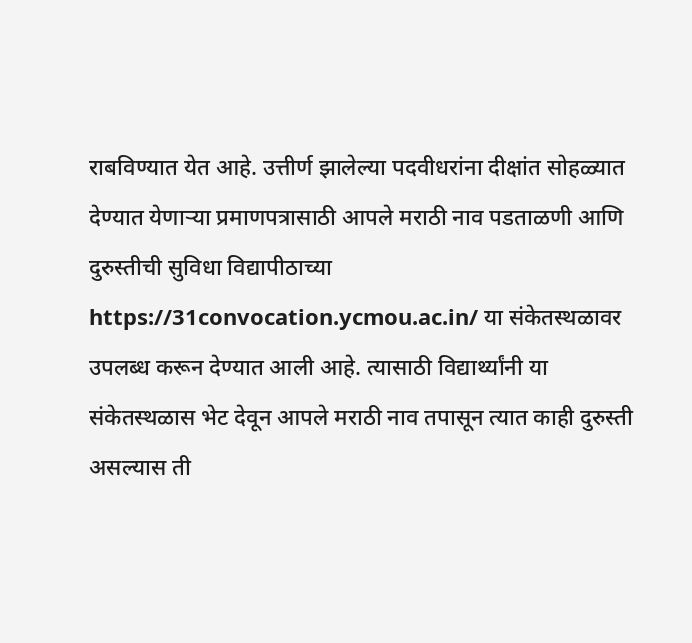राबविण्यात येत आहे. उत्तीर्ण झालेल्या पदवीधरांना दीक्षांत सोहळ्यात देण्यात येणाऱ्या प्रमाणपत्रासाठी आपले मराठी नाव पडताळणी आणि दुरुस्तीची सुविधा विद्यापीठाच्या https://31convocation.ycmou.ac.in/ या संकेतस्थळावर उपलब्ध करून देण्यात आली आहे. त्यासाठी विद्यार्थ्यांनी या संकेतस्थळास भेट देवून आपले मराठी नाव तपासून त्यात काही दुरुस्ती असल्यास ती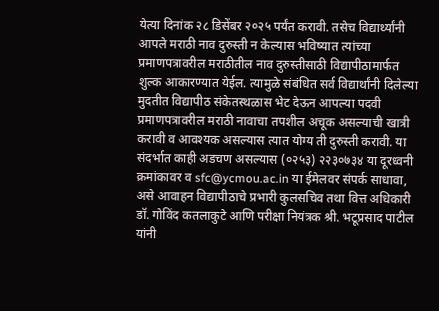येत्या दिनांक २८ डिसेंबर २०२५ पर्यंत करावी. तसेच विद्यार्थ्यांनी आपले मराठी नाव दुरुस्ती न केल्यास भविष्यात त्यांच्या प्रमाणपत्रावरील मराठीतील नाव दुरुस्तीसाठी विद्यापीठामार्फत शुल्क आकारण्यात येईल. त्यामुळे संबंधित सर्व विद्यार्थांनी दिलेल्या मुदतीत विद्यापीठ संकेतस्थळास भेट देऊन आपल्या पदवी प्रमाणपत्रावरील मराठी नावाचा तपशील अचूक असल्याची खात्री करावी व आवश्यक असल्यास त्यात योग्य ती दुरुस्ती करावी. या संदर्भात काही अडचण असल्यास (०२५३) २२३०७३४ या दूरध्वनी क्रमांकावर व sfc@ycmou.ac.in या ईमेलवर संपर्क साधावा, असे आवाहन विद्यापीठाचे प्रभारी कुलसचिव तथा वित्त अधिकारी डॉ. गोविंद कतलाकुटे आणि परीक्षा नियंत्रक श्री. भटूप्रसाद पाटील यांनी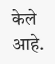केले आहे.